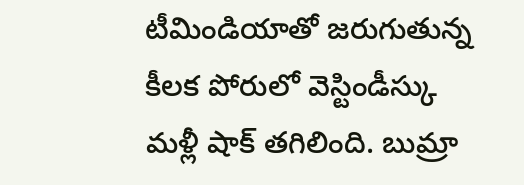టీమిండియాతో జరుగుతున్న కీలక పోరులో వెస్టిండీస్కు మళ్లీ షాక్ తగిలింది. బుమ్రా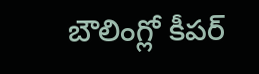బౌలింగ్లో కీపర్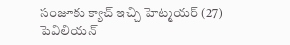సంజూకు క్యాచ్ ఇచ్చి హెట్మయర్ (27) పెవిలియన్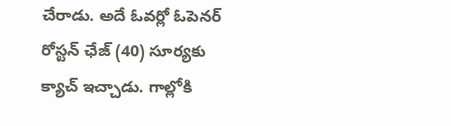చేరాడు. అదే ఓవర్లో ఓపెనర్ రోస్టన్ ఛేజ్ (40) సూర్యకు క్యాచ్ ఇచ్చాడు. గాల్లోకి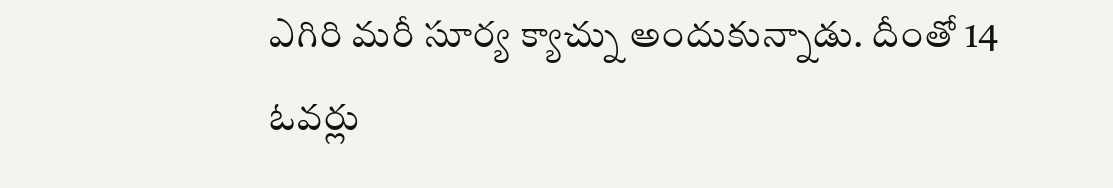ఎగిరి మరీ సూర్య క్యాచ్ను అందుకున్నాడు. దీంతో 14 ఓవర్లు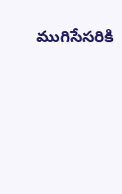ముగిసేసరికి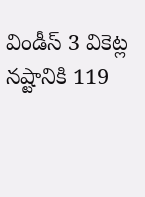విండీస్ 3 వికెట్ల నష్టానికి 119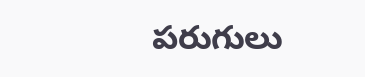పరుగులు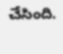చేసింది.